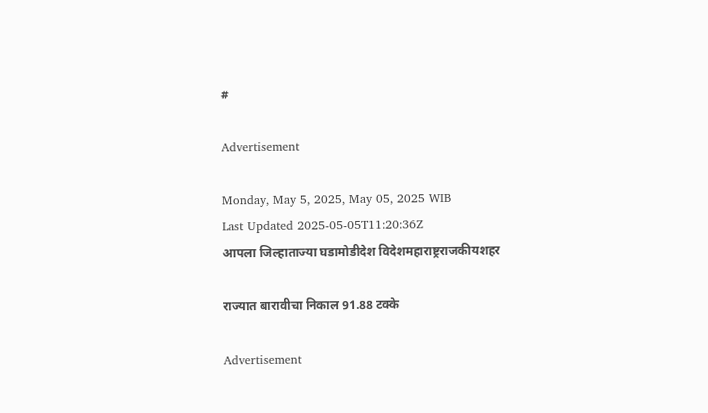#

Advertisement

Monday, May 5, 2025, May 05, 2025 WIB
Last Updated 2025-05-05T11:20:36Z
आपला जिल्हाताज्या घडामोडीदेश विदेशमहाराष्ट्रराजकीयशहर

राज्यात बारावीचा निकाल 91.88 टक्के

Advertisement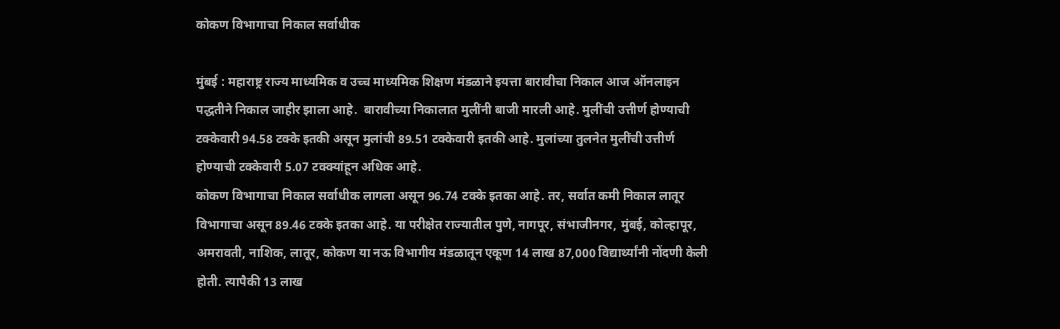कोकण विभागाचा निकाल सर्वाधीक

मुंबई : महाराष्ट्र राज्य माध्यमिक व उच्च माध्यमिक शिक्षण मंडळाने इयत्ता बारावीचा निकाल आज ऑनलाइन पद्धतीने निकाल जाहीर झाला आहे.  बारावीच्या निकालात मुलींनी बाजी मारली आहे. मुलींची उत्तीर्ण होण्याची टक्केवारी 94.58 टक्के इतकी असून मुलांची 89.51 टक्केवारी इतकी आहे. मुलांच्या तुलनेत मुलींची उत्तीर्ण होण्याची टक्केवारी 5.07 टक्क्यांहून अधिक आहे.
कोकण विभागाचा निकाल सर्वाधीक लागला असून 96.74 टक्के इतका आहे. तर, सर्वात कमी निकाल लातूर विभागाचा असून 89.46 टक्के इतका आहे. या परीक्षेत राज्यातील पुणे, नागपूर, संभाजीनगर, मुंबई, कोल्हापूर, अमरावती, नाशिक, लातूर, कोकण या नऊ विभागीय मंडळातून एकूण 14 लाख 87,000 विद्यार्थ्यांनी नोंदणी केली होती. त्यापैकी 13 लाख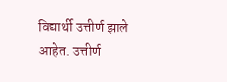विद्यार्थी उत्तीर्ण झाले आहेत. उत्तीर्ण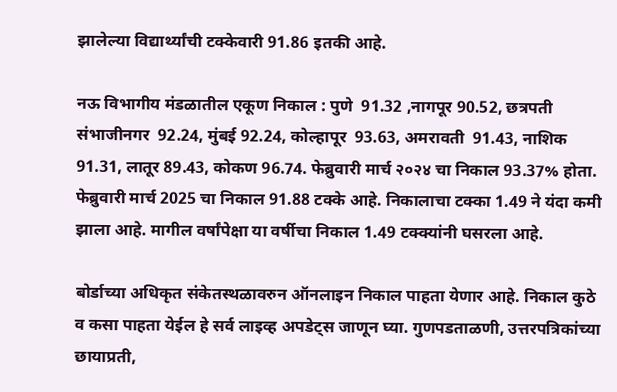झालेल्या विद्यार्थ्यांची टक्केवारी 91.86 इतकी आहे.

नऊ विभागीय मंडळातील एकूण निकाल : पुणे  91.32 ,नागपूर 90.52, छत्रपती संभाजीनगर  92.24, मुंबई 92.24, कोल्हापूर  93.63, अमरावती  91.43, नाशिक 91.31, लातूर 89.43, कोकण 96.74. फेब्रुवारी मार्च २०२४ चा निकाल 93.37% होता. फेब्रुवारी मार्च 2025 चा निकाल 91.88 टक्के आहे. निकालाचा टक्का 1.49 ने यंदा कमी झाला आहे. मागील वर्षांपेक्षा या वर्षीचा निकाल 1.49 टक्क्यांनी घसरला आहे.

बोर्डाच्या अधिकृत संकेतस्थळावरुन ऑनलाइन निकाल पाहता येणार आहे. निकाल कुठे व कसा पाहता येईल हे सर्व लाइव्ह अपडेट्स जाणून घ्या. गुणपडताळणी, उत्तरपत्रिकांच्या छायाप्रती,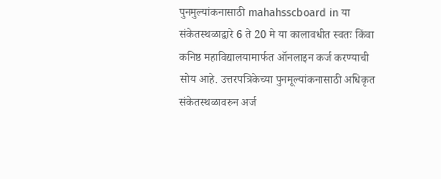पुनमुल्यांकनासाठी mahahsscboard in या संकेतस्थळाद्वारे 6 ते 20 मे या कालावधीत स्वतः किंवा  कनिष्ठ महाविद्यालयामार्फत ऑनलाइन कर्ज करण्याची सोय आहे. उत्तरपत्रिकेच्या पुनमूल्यांकनासाठी अधिकृत संकेतस्थळावरुन अर्ज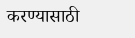करण्यासाठी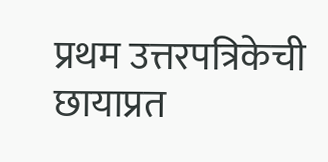प्रथम उत्तरपत्रिकेची छायाप्रत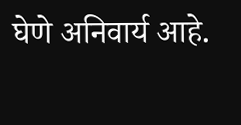घेणे अनिवार्य आहे.